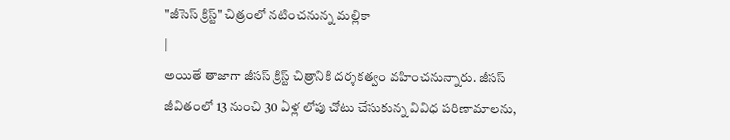"జీసెస్ క్రిస్ట్" చిత్రంలో నటించనున్న మల్లికా
|
అయితే తాజాగా జీసస్ క్రిస్ట్ చిత్రానికి దర్శకత్వం వహించనున్నారు. జీసస్ జీవితంలో 13 నుంచి 30 ఏళ్ల లోపు చోటు చేసుకున్న వివిధ పరిణామాలను,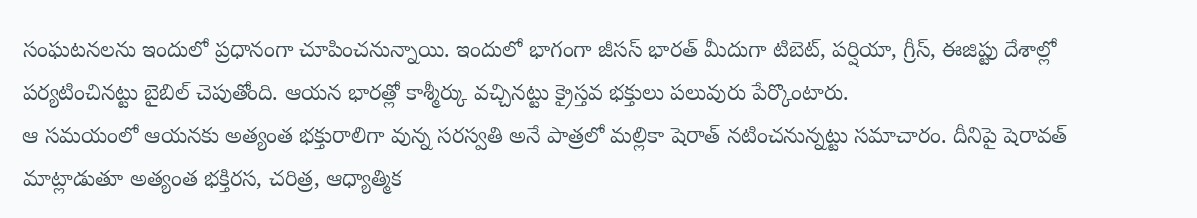సంఘటనలను ఇందులో ప్రధానంగా చూపించనున్నాయి. ఇందులో భాగంగా జీసస్ భారత్ మీదుగా టిబెట్, పర్షియా, గ్రీస్, ఈజిప్టు దేశాల్లో పర్యటించినట్టు బైబిల్ చెపుతోంది. ఆయన భారత్లో కాశ్మీర్కు వచ్చినట్టు క్రైస్తవ భక్తులు పలువురు పేర్కొంటారు.
ఆ సమయంలో ఆయనకు అత్యంత భక్తురాలిగా వున్న సరస్వతి అనే పాత్రలో మల్లికా షెరాత్ నటించనున్నట్టు సమాచారం. దీనిపై షెరావత్ మాట్లాడుతూ అత్యంత భక్తిరస, చరిత్ర, ఆధ్యాత్మిక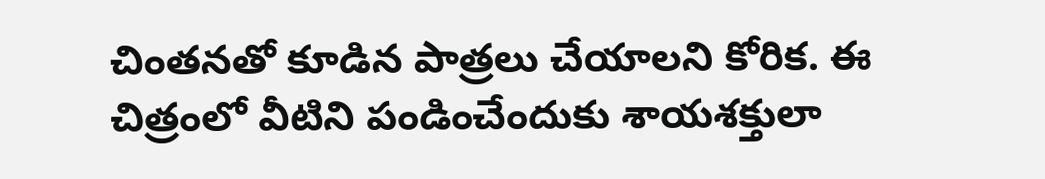చింతనతో కూడిన పాత్రలు చేయాలని కోరిక. ఈ చిత్రంలో వీటిని పండించేందుకు శాయశక్తులా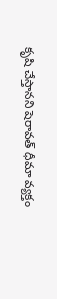కృషి చేస్తానని షెరావత్ ధీమా వ్యక్తం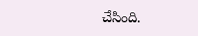చేసింది.